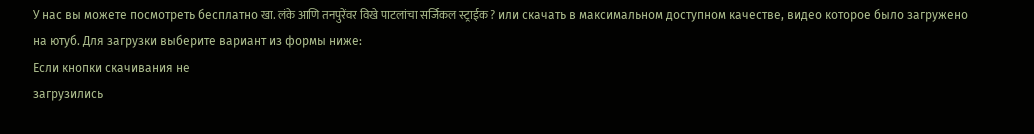У нас вы можете посмотреть бесплатно खा. लंके आणि तनपुरेंवर विखे पाटलांचा सर्जिकल स्ट्राईक ? или скачать в максимальном доступном качестве, видео которое было загружено на ютуб. Для загрузки выберите вариант из формы ниже:
Если кнопки скачивания не
загрузились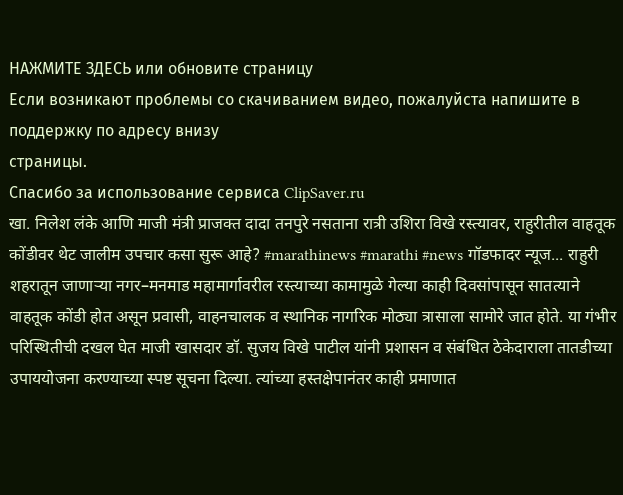НАЖМИТЕ ЗДЕСЬ или обновите страницу
Если возникают проблемы со скачиванием видео, пожалуйста напишите в поддержку по адресу внизу
страницы.
Спасибо за использование сервиса ClipSaver.ru
खा. निलेश लंके आणि माजी मंत्री प्राजक्त दादा तनपुरे नसताना रात्री उशिरा विखे रस्त्यावर, राहुरीतील वाहतूक कोंडीवर थेट जालीम उपचार कसा सुरू आहे? #marathinews #marathi #news गॉडफादर न्यूज... राहुरी शहरातून जाणाऱ्या नगर–मनमाड महामार्गावरील रस्त्याच्या कामामुळे गेल्या काही दिवसांपासून सातत्याने वाहतूक कोंडी होत असून प्रवासी, वाहनचालक व स्थानिक नागरिक मोठ्या त्रासाला सामोरे जात होते. या गंभीर परिस्थितीची दखल घेत माजी खासदार डॉ. सुजय विखे पाटील यांनी प्रशासन व संबंधित ठेकेदाराला तातडीच्या उपाययोजना करण्याच्या स्पष्ट सूचना दिल्या. त्यांच्या हस्तक्षेपानंतर काही प्रमाणात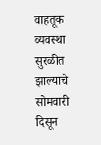वाहतूक व्यवस्था सुरळीत झाल्याचे सोमवारी दिसून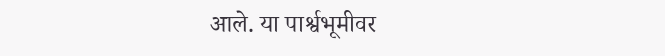आले. या पार्श्वभूमीवर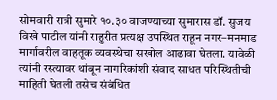सोमवारी रात्री सुमारे १०.३० वाजण्याच्या सुमारास डॉ. सुजय विखे पाटील यांनी राहुरीत प्रत्यक्ष उपस्थित राहून नगर–मनमाड मार्गावरील वाहतूक व्यवस्थेचा सखोल आढावा घेतला. यावेळी त्यांनी रस्त्यावर थांबून नागरिकांशी संवाद साधत परिस्थितीची माहिती घेतली तसेच संबंधित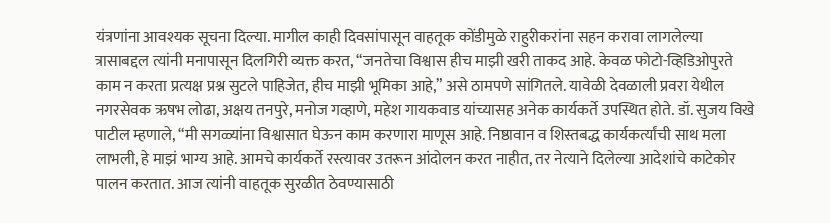यंत्रणांना आवश्यक सूचना दिल्या. मागील काही दिवसांपासून वाहतूक कोंडीमुळे राहुरीकरांना सहन करावा लागलेल्या त्रासाबद्दल त्यांनी मनापासून दिलगिरी व्यक्त करत, “जनतेचा विश्वास हीच माझी खरी ताकद आहे. केवळ फोटो-व्हिडिओपुरते काम न करता प्रत्यक्ष प्रश्न सुटले पाहिजेत, हीच माझी भूमिका आहे,” असे ठामपणे सांगितले. यावेळी देवळाली प्रवरा येथील नगरसेवक ऋषभ लोढा, अक्षय तनपुरे, मनोज गव्हाणे, महेश गायकवाड यांच्यासह अनेक कार्यकर्ते उपस्थित होते. डॉ. सुजय विखे पाटील म्हणाले, “मी सगळ्यांना विश्वासात घेऊन काम करणारा माणूस आहे. निष्ठावान व शिस्तबद्ध कार्यकर्त्यांची साथ मला लाभली, हे माझं भाग्य आहे. आमचे कार्यकर्ते रस्त्यावर उतरून आंदोलन करत नाहीत, तर नेत्याने दिलेल्या आदेशांचे काटेकोर पालन करतात. आज त्यांनी वाहतूक सुरळीत ठेवण्यासाठी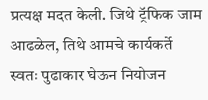प्रत्यक्ष मदत केली. जिथे ट्रॅफिक जाम आढळेल, तिथे आमचे कार्यकर्ते स्वतः पुढाकार घेऊन नियोजन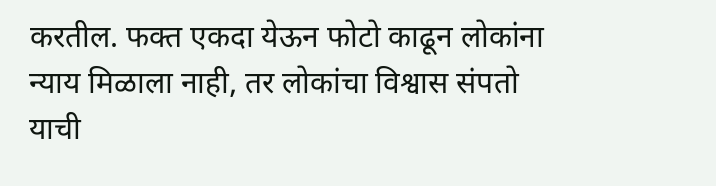करतील. फक्त एकदा येऊन फोटो काढून लोकांना न्याय मिळाला नाही, तर लोकांचा विश्वास संपतो याची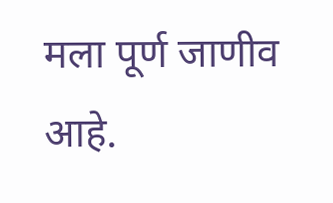मला पूर्ण जाणीव आहे.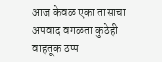आज केवळ एका तासाचा अपवाद वगळता कुठेही वाहतूक ठप्प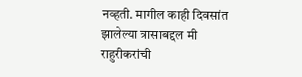नव्हती. मागील काही दिवसांत झालेल्या त्रासाबद्दल मी राहुरीकरांची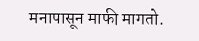मनापासून माफी मागतो.